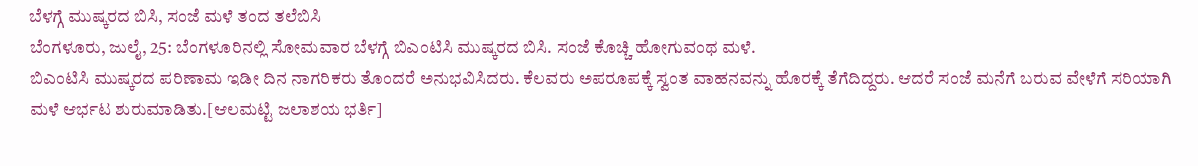ಬೆಳಗ್ಗೆ ಮುಷ್ಕರದ ಬಿಸಿ, ಸಂಜೆ ಮಳೆ ತಂದ ತಲೆಬಿಸಿ
ಬೆಂಗಳೂರು, ಜುಲೈ, 25: ಬೆಂಗಳೂರಿನಲ್ಲಿ ಸೋಮವಾರ ಬೆಳಗ್ಗೆ ಬಿಎಂಟಿಸಿ ಮುಷ್ಕರದ ಬಿಸಿ. ಸಂಜೆ ಕೊಚ್ಚಿ ಹೋಗುವಂಥ ಮಳೆ.
ಬಿಎಂಟಿಸಿ ಮುಷ್ಕರದ ಪರಿಣಾಮ ಇಡೀ ದಿನ ನಾಗರಿಕರು ತೊಂದರೆ ಅನುಭವಿಸಿದರು. ಕೆಲವರು ಅಪರೂಪಕ್ಕೆ ಸ್ವಂತ ವಾಹನವನ್ನು ಹೊರಕ್ಕೆ ತೆಗೆದಿದ್ದರು. ಆದರೆ ಸಂಜೆ ಮನೆಗೆ ಬರುವ ವೇಳೆಗೆ ಸರಿಯಾಗಿ ಮಳೆ ಆರ್ಭಟ ಶುರುಮಾಡಿತು.[ಆಲಮಟ್ಟಿ ಜಲಾಶಯ ಭರ್ತಿ]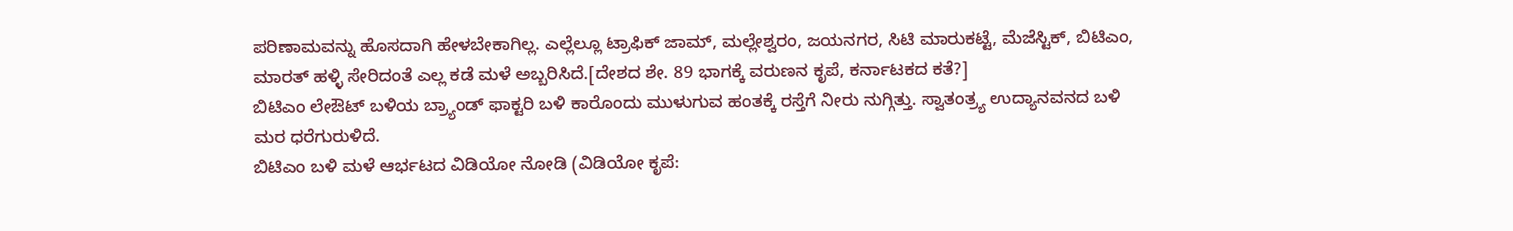ಪರಿಣಾಮವನ್ನು ಹೊಸದಾಗಿ ಹೇಳಬೇಕಾಗಿಲ್ಲ. ಎಲ್ಲೆಲ್ಲೂ ಟ್ರಾಫಿಕ್ ಜಾಮ್, ಮಲ್ಲೇಶ್ವರಂ, ಜಯನಗರ, ಸಿಟಿ ಮಾರುಕಟ್ಟೆ, ಮೆಜೆಸ್ಟಿಕ್, ಬಿಟಿಎಂ, ಮಾರತ್ ಹಳ್ಳಿ ಸೇರಿದಂತೆ ಎಲ್ಲ ಕಡೆ ಮಳೆ ಅಬ್ಬರಿಸಿದೆ.[ದೇಶದ ಶೇ. 89 ಭಾಗಕ್ಕೆ ವರುಣನ ಕೃಪೆ, ಕರ್ನಾಟಕದ ಕತೆ?]
ಬಿಟಿಎಂ ಲೇಔಟ್ ಬಳಿಯ ಬ್ರ್ಯಾಂಡ್ ಫಾಕ್ಟರಿ ಬಳಿ ಕಾರೊಂದು ಮುಳುಗುವ ಹಂತಕ್ಕೆ ರಸ್ತೆಗೆ ನೀರು ನುಗ್ಗಿತ್ತು. ಸ್ವಾತಂತ್ರ್ಯ ಉದ್ಯಾನವನದ ಬಳಿ ಮರ ಧರೆಗುರುಳಿದೆ.
ಬಿಟಿಎಂ ಬಳಿ ಮಳೆ ಆರ್ಭಟದ ವಿಡಿಯೋ ನೋಡಿ (ವಿಡಿಯೋ ಕೃಪೆ: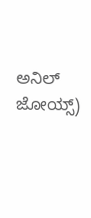ಅನಿಲ್ ಜೋಯ್ಸ್)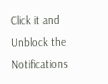Click it and Unblock the Notifications